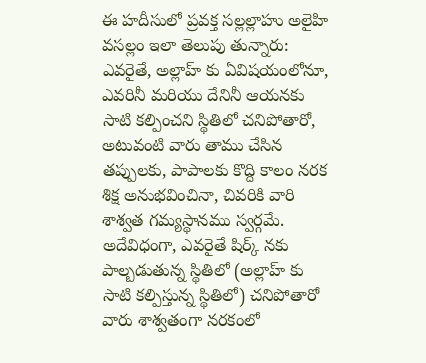ఈ హదీసులో ప్రవక్త సల్లల్లాహు అలైహి వసల్లం ఇలా తెలుపు తున్నారు: ఎవరైతే, అల్లాహ్ కు ఏవిషయంలోనూ, ఎవరినీ మరియు దేనినీ ఆయనకు సాటి కల్పించని స్థితిలో చనిపోతారో, అటువంటి వారు తాము చేసిన తప్పులకు, పాపాలకు కొద్ది కాలం నరక శిక్ష అనుభవించినా, చివరికి వారి శాశ్వత గమ్యస్థానము స్వర్గమే. అదేవిధంగా, ఎవరైతే షిర్క్ నకు పాల్బడుతున్న స్థితిలో (అల్లాహ్ కు సాటి కల్పిస్తున్న స్థితిలో) చనిపోతారో వారు శాశ్వతంగా నరకంలో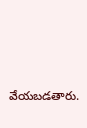వేయబడతారు.